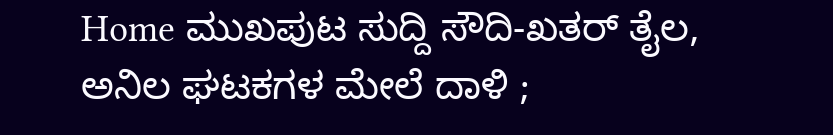Home ಮುಖಪುಟ ಸುದ್ದಿ ಸೌದಿ-ಖತರ್ ತೈಲ, ಅನಿಲ ಘಟಕಗಳ ಮೇಲೆ ದಾಳಿ ;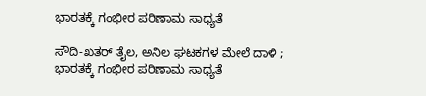ಭಾರತಕ್ಕೆ ಗಂಭೀರ ಪರಿಣಾಮ ಸಾಧ್ಯತೆ

ಸೌದಿ-ಖತರ್ ತೈಲ, ಅನಿಲ ಘಟಕಗಳ ಮೇಲೆ ದಾಳಿ ; ಭಾರತಕ್ಕೆ ಗಂಭೀರ ಪರಿಣಾಮ ಸಾಧ್ಯತೆ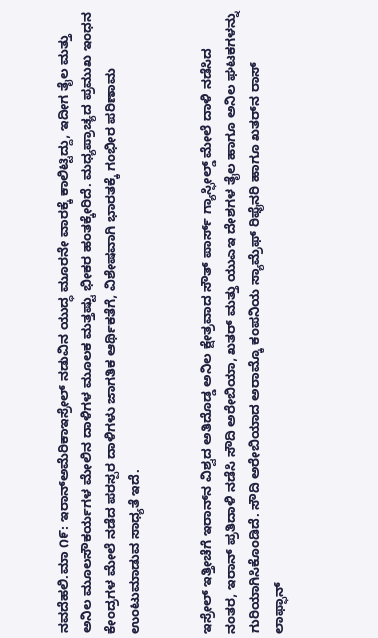ನವದೆಹಲಿ.ಮಾ ೧೯: ಇರಾನ್‌ಅಮೆರಿಕಾಇಸ್ರೇಲ್ ನಡುವಿನ ಯುದ್ಧ ಮೂರನೇ ವಾರಕ್ಕೆ ಕಾಲಿಟ್ಟಿದ್ದು, ಇದೀಗ ತೈಲ ಮತ್ತು ಅನಿಲ ಮೂಲಸೌಕರ್ಯಗಳ ಮೇಲಿನ ದಾಳಿಗಳ ಮೂಲಕ ಮತ್ತಷ್ಟು ಭೀಕರ ಹಂತಕ್ಕೇರಿದೆ. ಮಧ್ಯಪ್ರಾಚ್ಯದ ಪ್ರಮುಖ ಇಂಧನ ಕೇಂದ್ರಗಳ ಮೇಲೆ ನಡೆದ ಪರಸ್ಪರ ದಾಳಿಗಳು ಜಾಗತಿಕ ಆರ್ಥಿಕತೆಗೆ, ವಿಶೇಷವಾಗಿ ಭಾರತಕ್ಕೆ ಗಂಭೀರ ಪರಿಣಾಮ ಉಂಟುಮಾಡುವ ಸಾಧ್ಯತೆ ಇದೆ.


ಇಸ್ರೇಲ್ ಇತ್ತೀಚೆಗೆ ಇರಾನ್‌ನ ವಿಶ್ವದ ಅತಿದೊಡ್ಡ ಅನಿಲ ಕ್ಷೇತ್ರವಾದ ಸೌತ್ ಪಾರ್ಸ್ ಗ್ಯಾಸ್ಫೀಲ್ಡ್ ಮೇಲೆ ದಾಳಿ ನಡೆಸಿದ ನಂತರ, ಇರಾನ್ ಪ್ರತಿದಾಳಿ ನಡೆಸಿ ಸೌದಿ ಅರೇಬಿಯಾ, ಖತರ್ ಮತ್ತು ಯುಎಇ ದೇಶಗಳ ತೈಲ ಹಾಗೂ ಅನಿಲ ಘಟಕಗಳನ್ನು ಗುರಿಯಾಗಿಸಿಕೊಂಡಿದೆ. ಸೌದಿ ಅರೇಬಿಯಾದ ಅರಾಮ್ಕೊ ಕಂಪನಿಯ ಸ್ಯಾಮ್ರೆಫ್ ರಿಫೈನರಿ ಹಾಗೂ ಖತರ್‌ನ ರಾಸ್ ಲಾಫ್ಫಾನ್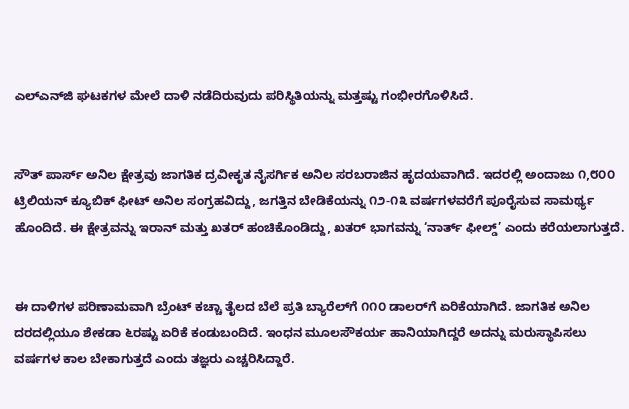ಎಲ್‌ಎನ್‌ಜಿ ಘಟಕಗಳ ಮೇಲೆ ದಾಳಿ ನಡೆದಿರುವುದು ಪರಿಸ್ಥಿತಿಯನ್ನು ಮತ್ತಷ್ಟು ಗಂಭೀರಗೊಳಿಸಿದೆ.


ಸೌತ್ ಪಾರ್ಸ್ ಅನಿಲ ಕ್ಷೇತ್ರವು ಜಾಗತಿಕ ದ್ರವೀಕೃತ ನೈಸರ್ಗಿಕ ಅನಿಲ ಸರಬರಾಜಿನ ಹೃದಯವಾಗಿದೆ. ಇದರಲ್ಲಿ ಅಂದಾಜು ೧,೮೦೦ ಟ್ರಿಲಿಯನ್ ಕ್ಯೂಬಿಕ್ ಫೀಟ್ ಅನಿಲ ಸಂಗ್ರಹವಿದ್ದು, ಜಗತ್ತಿನ ಬೇಡಿಕೆಯನ್ನು ೧೨-೧೩ ವರ್ಷಗಳವರೆಗೆ ಪೂರೈಸುವ ಸಾಮರ್ಥ್ಯ ಹೊಂದಿದೆ. ಈ ಕ್ಷೇತ್ರವನ್ನು ಇರಾನ್ ಮತ್ತು ಖತರ್ ಹಂಚಿಕೊಂಡಿದ್ದು, ಖತರ್ ಭಾಗವನ್ನು ‘ನಾರ್ತ್ ಫೀಲ್ಡ್’ ಎಂದು ಕರೆಯಲಾಗುತ್ತದೆ.


ಈ ದಾಳಿಗಳ ಪರಿಣಾಮವಾಗಿ ಬ್ರೆಂಟ್ ಕಚ್ಚಾ ತೈಲದ ಬೆಲೆ ಪ್ರತಿ ಬ್ಯಾರೆಲ್‌ಗೆ ೧೧೦ ಡಾಲರ್‌ಗೆ ಏರಿಕೆಯಾಗಿದೆ. ಜಾಗತಿಕ ಅನಿಲ ದರದಲ್ಲಿಯೂ ಶೇಕಡಾ ೬ರಷ್ಟು ಏರಿಕೆ ಕಂಡುಬಂದಿದೆ. ಇಂಧನ ಮೂಲಸೌಕರ್ಯ ಹಾನಿಯಾಗಿದ್ದರೆ ಅದನ್ನು ಮರುಸ್ಥಾಪಿಸಲು ವರ್ಷಗಳ ಕಾಲ ಬೇಕಾಗುತ್ತದೆ ಎಂದು ತಜ್ಞರು ಎಚ್ಚರಿಸಿದ್ದಾರೆ.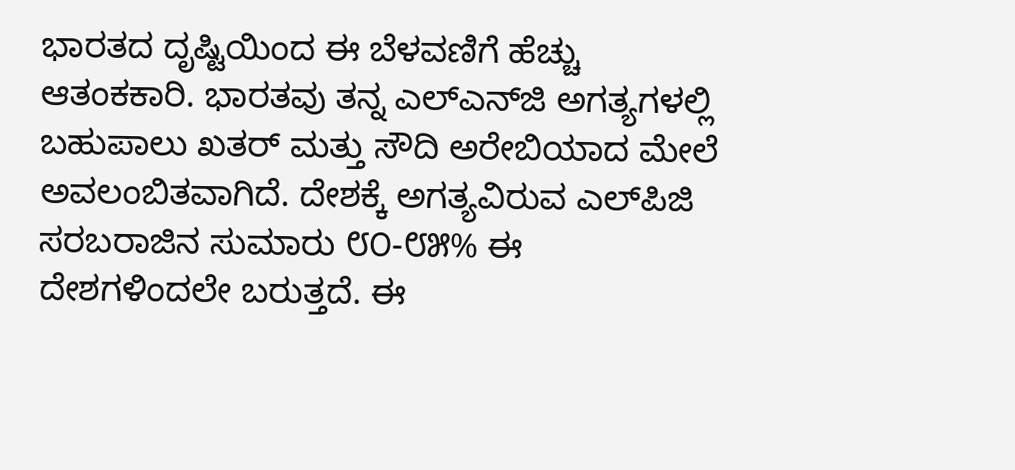ಭಾರತದ ದೃಷ್ಟಿಯಿಂದ ಈ ಬೆಳವಣಿಗೆ ಹೆಚ್ಚು ಆತಂಕಕಾರಿ. ಭಾರತವು ತನ್ನ ಎಲ್‌ಎನ್‌ಜಿ ಅಗತ್ಯಗಳಲ್ಲಿ ಬಹುಪಾಲು ಖತರ್ ಮತ್ತು ಸೌದಿ ಅರೇಬಿಯಾದ ಮೇಲೆ ಅವಲಂಬಿತವಾಗಿದೆ. ದೇಶಕ್ಕೆ ಅಗತ್ಯವಿರುವ ಎಲ್‌ಪಿಜಿ ಸರಬರಾಜಿನ ಸುಮಾರು ೮೦-೮೫% ಈ ದೇಶಗಳಿಂದಲೇ ಬರುತ್ತದೆ. ಈ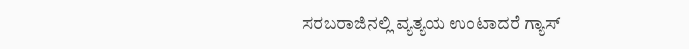ಸರಬರಾಜಿನಲ್ಲಿ ವ್ಯತ್ಯಯ ಉಂಟಾದರೆ ಗ್ಯಾಸ್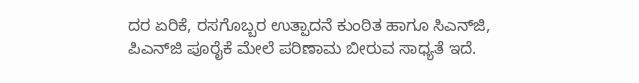ದರ ಏರಿಕೆ, ರಸಗೊಬ್ಬರ ಉತ್ಪಾದನೆ ಕುಂಠಿತ ಹಾಗೂ ಸಿಎನ್‌ಜಿ, ಪಿಎನ್‌ಜಿ ಪೂರೈಕೆ ಮೇಲೆ ಪರಿಣಾಮ ಬೀರುವ ಸಾಧ್ಯತೆ ಇದೆ.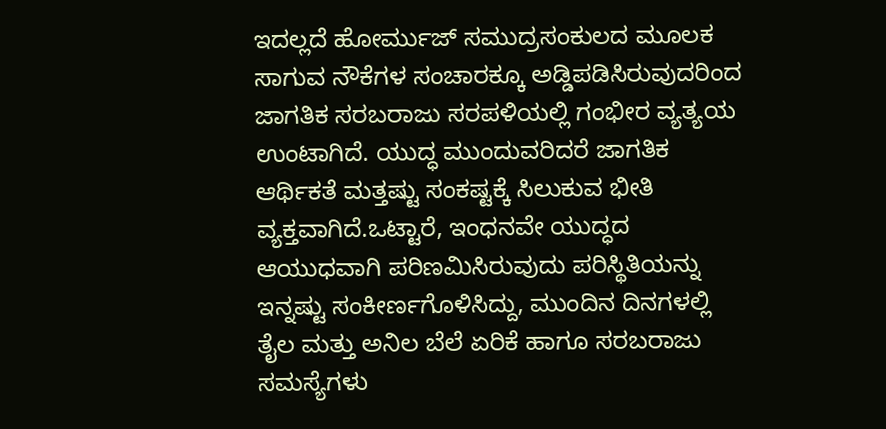ಇದಲ್ಲದೆ ಹೋರ್ಮುಜ್ ಸಮುದ್ರಸಂಕುಲದ ಮೂಲಕ ಸಾಗುವ ನೌಕೆಗಳ ಸಂಚಾರಕ್ಕೂ ಅಡ್ಡಿಪಡಿಸಿರುವುದರಿಂದ ಜಾಗತಿಕ ಸರಬರಾಜು ಸರಪಳಿಯಲ್ಲಿ ಗಂಭೀರ ವ್ಯತ್ಯಯ ಉಂಟಾಗಿದೆ. ಯುದ್ಧ ಮುಂದುವರಿದರೆ ಜಾಗತಿಕ ಆರ್ಥಿಕತೆ ಮತ್ತಷ್ಟು ಸಂಕಷ್ಟಕ್ಕೆ ಸಿಲುಕುವ ಭೀತಿ ವ್ಯಕ್ತವಾಗಿದೆ.ಒಟ್ಟಾರೆ, ಇಂಧನವೇ ಯುದ್ಧದ ಆಯುಧವಾಗಿ ಪರಿಣಮಿಸಿರುವುದು ಪರಿಸ್ಥಿತಿಯನ್ನು ಇನ್ನಷ್ಟು ಸಂಕೀರ್ಣಗೊಳಿಸಿದ್ದು, ಮುಂದಿನ ದಿನಗಳಲ್ಲಿ ತೈಲ ಮತ್ತು ಅನಿಲ ಬೆಲೆ ಏರಿಕೆ ಹಾಗೂ ಸರಬರಾಜು ಸಮಸ್ಯೆಗಳು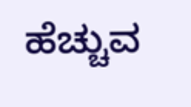ಹೆಚ್ಚುವ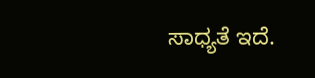ಸಾಧ್ಯತೆ ಇದೆ.